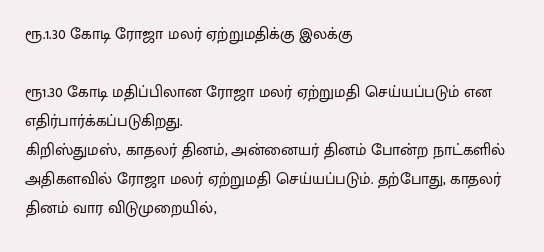ரூ.1.30 கோடி ரோஜா மலர் ஏற்றுமதிக்கு இலக்கு

ரூ1.30 கோடி மதிப்பிலான ரோஜா மலர் ஏற்றுமதி செய்யப்படும் என எதிர்பார்க்கப்படுகிறது.
கிறிஸ்துமஸ், காதலர் தினம், அன்னையர் தினம் போன்ற நாட்களில் அதிகளவில் ரோஜா மலர் ஏற்றுமதி செய்யப்படும். தற்போது, காதலர் தினம் வார விடுமுறையில்,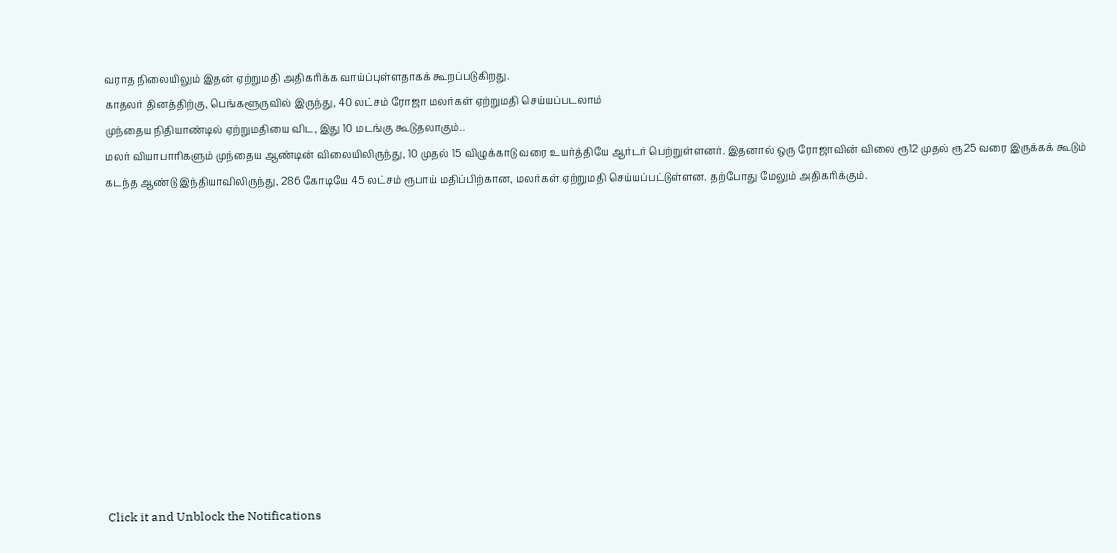வராத நிலையிலும் இதன் ஏற்றுமதி அதிகரிக்க வாய்ப்புள்ளதாகக் கூறப்படுகிறது.
காதலர் தினத்திற்கு, பெங்களூருவில் இருந்து, 40 லட்சம் ரோஜா மலர்கள் ஏற்றுமதி செய்யப்படலாம்
முந்தைய நிதியாண்டில் ஏற்றுமதியை விட, இது 10 மடங்கு கூடுதலாகும்..
மலர் வியாபாரிகளும் முந்தைய ஆண்டின் விலையிலிருந்து, 10 முதல் 15 விழுக்காடு வரை உயர்த்தியே ஆர்டர் பெற்றுள்ளனர். இதனால் ஒரு ரோஜாவின் விலை ரூ12 முதல் ரூ25 வரை இருக்கக் கூடும்
கடந்த ஆண்டு இந்தியாவிலிருந்து, 286 கோடியே 45 லட்சம் ரூபாய் மதிப்பிற்கான, மலர்கள் ஏற்றுமதி செய்யப்பட்டுள்ளன. தற்போது மேலும் அதிகரிக்கும்.












Click it and Unblock the Notifications